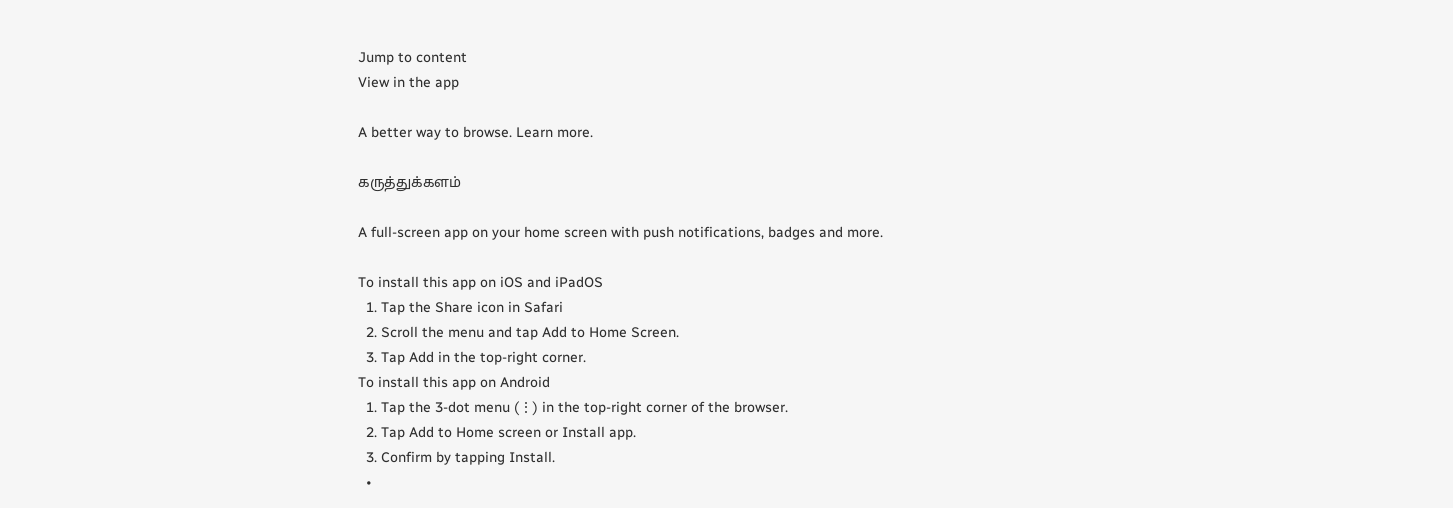Jump to content
View in the app

A better way to browse. Learn more.

கருத்துக்களம்

A full-screen app on your home screen with push notifications, badges and more.

To install this app on iOS and iPadOS
  1. Tap the Share icon in Safari
  2. Scroll the menu and tap Add to Home Screen.
  3. Tap Add in the top-right corner.
To install this app on Android
  1. Tap the 3-dot menu (⋮) in the top-right corner of the browser.
  2. Tap Add to Home screen or Install app.
  3. Confirm by tapping Install.
  •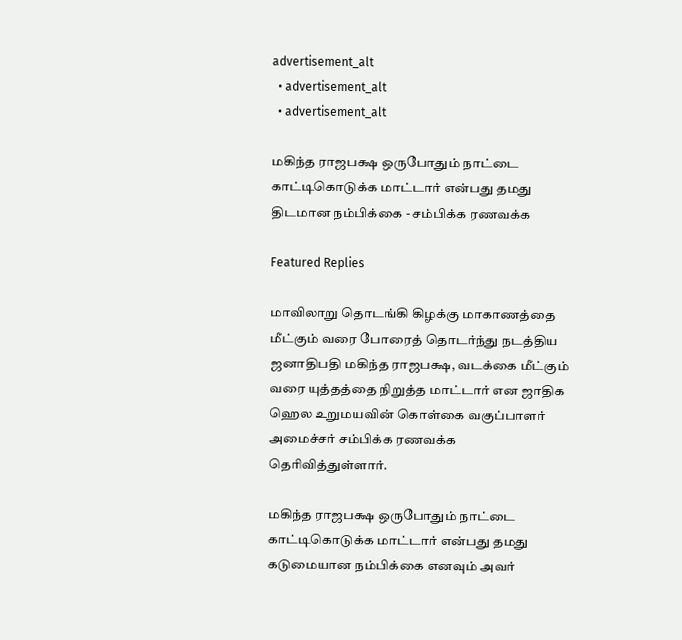advertisement_alt
  • advertisement_alt
  • advertisement_alt

மகிந்த ராஜபக்ஷ ஒருபோதும் நாட்டை காட்டிகொடுக்க மாட்டார் என்பது தமது திடமான நம்பிக்கை - சம்பிக்க ரணவக்க

Featured Replies

மாவிலாறு தொடங்கி கிழக்கு மாகாணத்தை மீட்கும் வரை போரைத் தொடர்ந்து நடத்திய ஜனாதிபதி மகிந்த ராஜபக்ஷ, வடக்கை மீட்கும் வரை யுத்தத்தை நிறுத்த மாட்டார் என ஜாதிக ஹெல உறுமயவின் கொள்கை வகுப்பாளர் அமைச்சர் சம்பிக்க ரணவக்க தெரிவித்துள்ளார்.

மகிந்த ராஜபக்ஷ ஒருபோதும் நாட்டை காட்டிகொடுக்க மாட்டார் என்பது தமது கடுமையான நம்பிக்கை எனவும் அவர்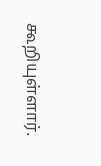கூறியுள்ளார்.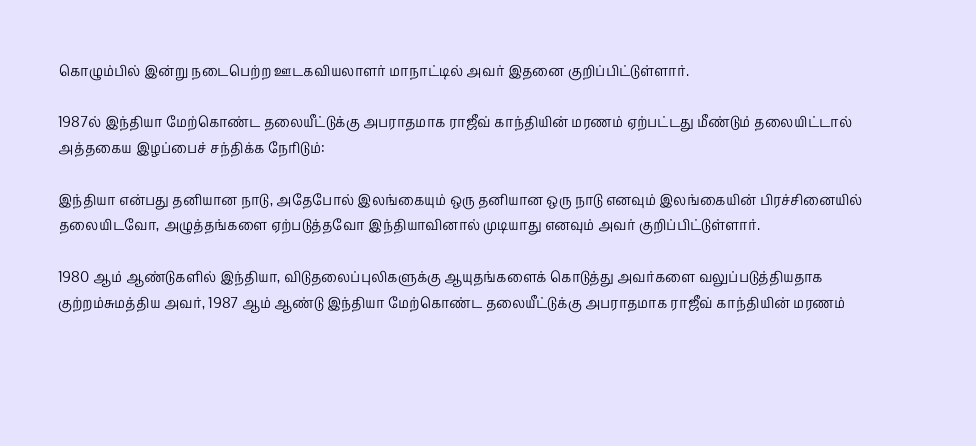கொழும்பில் இன்று நடைபெற்ற ஊடகவியலாளர் மாநாட்டில் அவர் இதனை குறிப்பிட்டுள்ளார்.

1987ல் இந்தியா மேற்கொண்ட தலையீட்டுக்கு அபராதமாக ராஜீவ் காந்தியின் மரணம் ஏற்பட்டது மீண்டும் தலையிட்டால் அத்தகைய இழப்பைச் சந்திக்க நேரிடும்:

இந்தியா என்பது தனியான நாடு, அதேபோல் இலங்கையும் ஒரு தனியான ஒரு நாடு எனவும் இலங்கையின் பிரச்சினையில் தலையிடவோ, அழுத்தங்களை ஏற்படுத்தவோ இந்தியாவினால் முடியாது எனவும் அவர் குறிப்பிட்டுள்ளார்.

1980 ஆம் ஆண்டுகளில் இந்தியா, விடுதலைப்புலிகளுக்கு ஆயுதங்களைக் கொடுத்து அவர்களை வலுப்படுத்தியதாக குற்றம்சுமத்திய அவர், 1987 ஆம் ஆண்டு இந்தியா மேற்கொண்ட தலையீட்டுக்கு அபராதமாக ராஜீவ் காந்தியின் மரணம்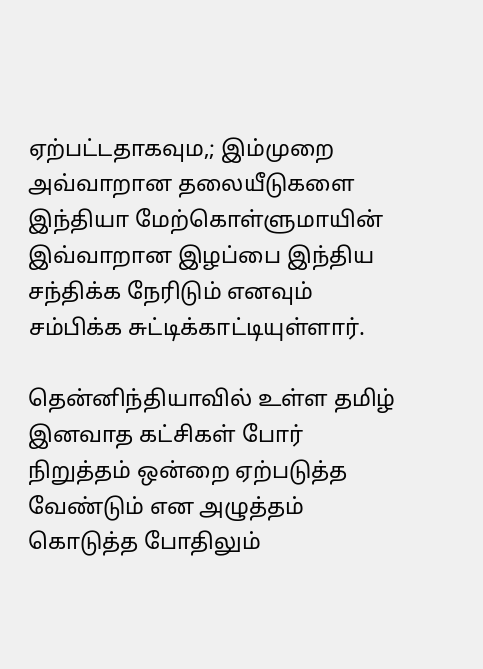ஏற்பட்டதாகவும,; இம்முறை அவ்வாறான தலையீடுகளை இந்தியா மேற்கொள்ளுமாயின் இவ்வாறான இழப்பை இந்திய சந்திக்க நேரிடும் எனவும் சம்பிக்க சுட்டிக்காட்டியுள்ளார்.

தென்னிந்தியாவில் உள்ள தமிழ் இனவாத கட்சிகள் போர் நிறுத்தம் ஒன்றை ஏற்படுத்த வேண்டும் என அழுத்தம் கொடுத்த போதிலும்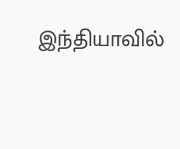இந்தியாவில்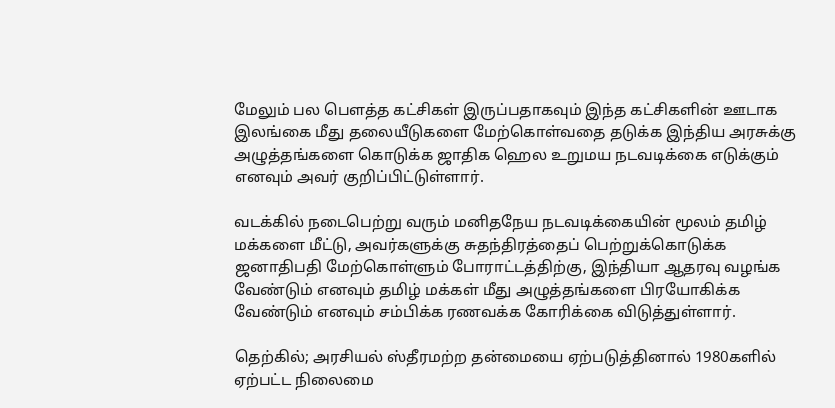மேலும் பல பௌத்த கட்சிகள் இருப்பதாகவும் இந்த கட்சிகளின் ஊடாக இலங்கை மீது தலையீடுகளை மேற்கொள்வதை தடுக்க இந்திய அரசுக்கு அழுத்தங்களை கொடுக்க ஜாதிக ஹெல உறுமய நடவடிக்கை எடுக்கும் எனவும் அவர் குறிப்பிட்டுள்ளார்.

வடக்கில் நடைபெற்று வரும் மனிதநேய நடவடிக்கையின் மூலம் தமிழ் மக்களை மீட்டு, அவர்களுக்கு சுதந்திரத்தைப் பெற்றுக்கொடுக்க ஜனாதிபதி மேற்கொள்ளும் போராட்டத்திற்கு, இந்தியா ஆதரவு வழங்க வேண்டும் எனவும் தமிழ் மக்கள் மீது அழுத்தங்களை பிரயோகிக்க வேண்டும் எனவும் சம்பிக்க ரணவக்க கோரிக்கை விடுத்துள்ளார்.

தெற்கில்; அரசியல் ஸ்தீரமற்ற தன்மையை ஏற்படுத்தினால் 1980களில் ஏற்பட்ட நிலைமை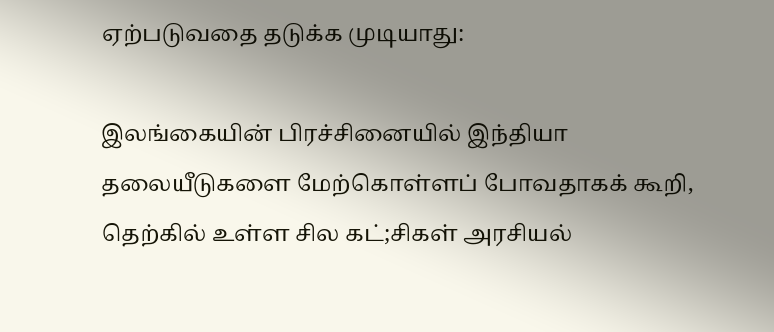ஏற்படுவதை தடுக்க முடியாது:

இலங்கையின் பிரச்சினையில் இந்தியா தலையீடுகளை மேற்கொள்ளப் போவதாகக் கூறி, தெற்கில் உள்ள சில கட்;சிகள் அரசியல்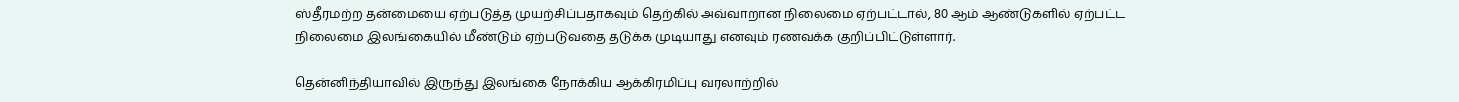ஸ்தீரமற்ற தன்மையை ஏற்படுத்த முயற்சிப்பதாகவும் தெற்கில் அவ்வாறான நிலைமை ஏற்பட்டால், 80 ஆம் ஆண்டுகளில் ஏற்பட்ட நிலைமை இலங்கையில் மீண்டும் ஏற்படுவதை தடுக்க முடியாது எனவும் ரணவக்க குறிப்பிட்டுள்ளார்.

தென்னிந்தியாவில் இருந்து இலங்கை நோக்கிய ஆக்கிரமிப்பு வரலாற்றில்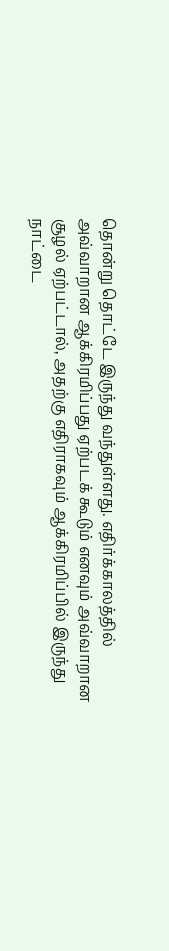தொன்று தொட்டே இருந்து வந்துள்ளது. எதிர்க்காலத்தில் அவ்வாறான ஆக்கிரமிப்பது ஏற்படக் கூடும் எனவும் அவ்வாறான சூழல் ஏற்பட்டால், அதற்கு எதிராகவும் ஆக்கிரமிப்பில் இருந்து நாட்டை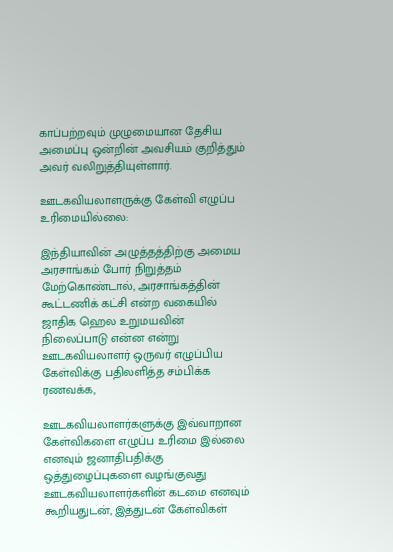காப்பற்றவும் முழுமையான தேசிய அமைப்பு ஒன்றின் அவசியம் குறித்தும் அவர் வலிறுத்தியுள்ளார்.

ஊடகவியலாளருக்கு கேள்வி எழுப்ப உரிமையில்லை:

இந்தியாவின் அழுத்தத்திற்கு அமைய அரசாங்கம் போர் நிறுத்தம் மேற்கொண்டால், அரசாங்கத்தின் கூட்டணிக் கட்சி என்ற வகையில் ஜாதிக ஹெல உறுமயவின் நிலைப்பாடு என்ன என்று ஊடகவியலாளர் ஒருவர் எழுப்பிய கேள்விக்கு பதிலளித்த சம்பிக்க ரணவக்க,

ஊடகவியலாளர்களுக்கு இவ்வாறான கேள்விகளை எழுப்ப உரிமை இல்லை எனவும் ஜனாதிபதிக்கு ஒத்துழைப்புகளை வழங்குவது ஊடகவியலாளர்களின் கடமை எனவும் கூறியதுடன், இத்துடன் கேள்விகள்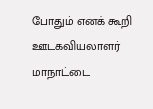போதும் எனக் கூறி ஊடகவியலாளர் மாநாட்டை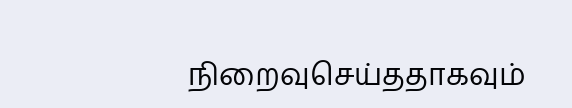நிறைவுசெய்ததாகவும்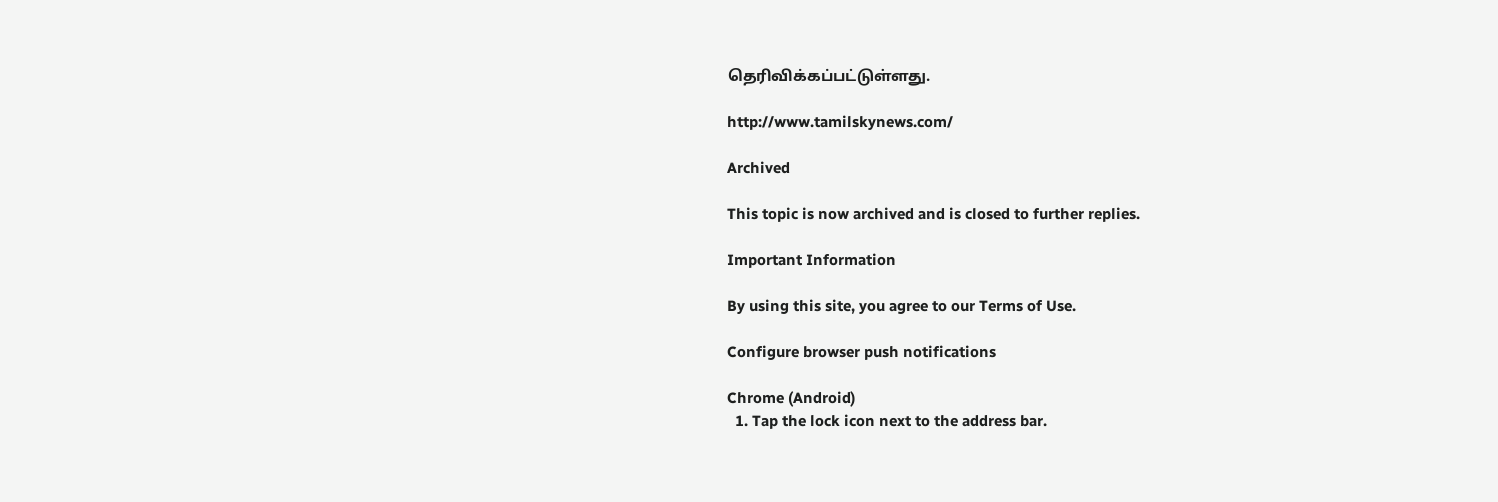தெரிவிக்கப்பட்டுள்ளது.

http://www.tamilskynews.com/

Archived

This topic is now archived and is closed to further replies.

Important Information

By using this site, you agree to our Terms of Use.

Configure browser push notifications

Chrome (Android)
  1. Tap the lock icon next to the address bar.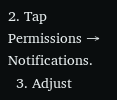2. Tap Permissions → Notifications.
  3. Adjust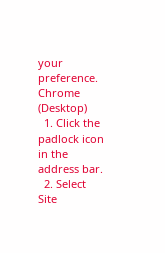your preference.
Chrome (Desktop)
  1. Click the padlock icon in the address bar.
  2. Select Site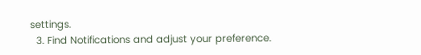settings.
  3. Find Notifications and adjust your preference.